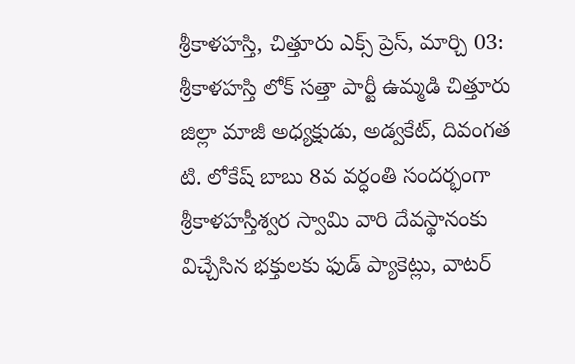శ్రీకాళహస్తి, చిత్తూరు ఎక్స్ ప్రెస్, మార్చి 03:
శ్రీకాళహస్తి లోక్ సత్తా పార్టీ ఉమ్మడి చిత్తూరు జిల్లా మాజీ అధ్యక్షుడు, అడ్వకేట్, దివంగత టి. లోకేష్ బాబు 8వ వర్ధంతి సందర్భంగా శ్రీకాళహస్తీశ్వర స్వామి వారి దేవస్థానంకు విచ్చేసిన భక్తులకు ఫుడ్ ప్యాకెట్లు, వాటర్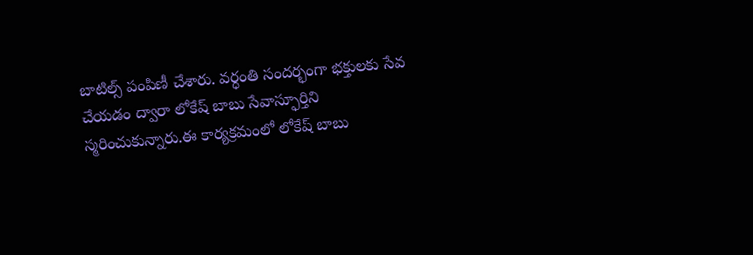బాటిల్స్ పంపిణీ చేశారు. వర్ధంతి సందర్భంగా భక్తులకు సేవ చేయడం ద్వారా లోకేష్ బాబు సేవాస్ఫూర్తిని స్మరించుకున్నారు.ఈ కార్యక్రమంలో లోకేష్ బాబు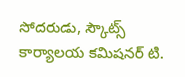సోదరుడు, స్కౌట్స్ కార్యాలయ కమిషనర్ టి.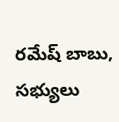రమేష్ బాబు, సభ్యులు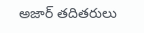అజార్ తదితరులు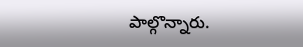పాల్గొన్నారు.